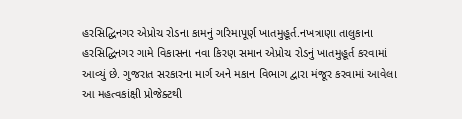હરસિદ્ધિનગર એપ્રોચ રોડના કામનું ગરિમાપૂર્ણ ખાતમુહૂર્ત.નખત્રાણા તાલુકાના હરસિદ્ધિનગર ગામે વિકાસના નવા કિરણ સમાન એપ્રોચ રોડનું ખાતમુહૂર્ત કરવામાં આવ્યું છે. ગુજરાત સરકારના માર્ગ અને મકાન વિભાગ દ્વારા મંજૂર કરવામાં આવેલા આ મહત્વકાંક્ષી પ્રોજેક્ટથી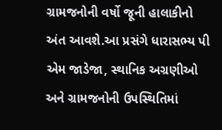ગ્રામજનોની વર્ષો જૂની હાલાકીનો અંત આવશે.આ પ્રસંગે ધારાસભ્ય પી એમ જાડેજા, સ્થાનિક અગ્રણીઓ અને ગ્રામજનોની ઉપસ્થિતિમાં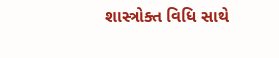શાસ્ત્રોક્ત વિધિ સાથે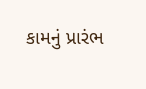કામનું પ્રારંભ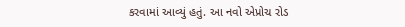કરવામાં આવ્યું હતું. આ નવો એપ્રોચ રોડ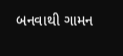બનવાથી ગામન